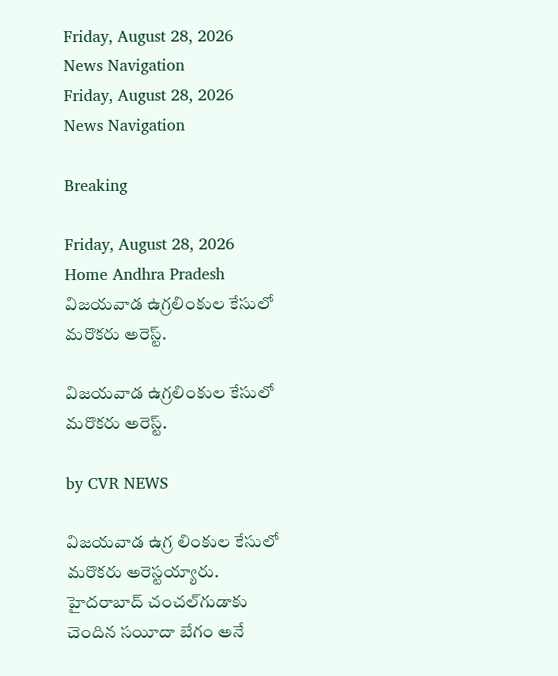Friday, August 28, 2026
News Navigation
Friday, August 28, 2026
News Navigation

Breaking

Friday, August 28, 2026
Home Andhra Pradesh విజయవాడ ఉగ్రలింకుల కేసులో మరొకరు అరెస్ట్.

విజయవాడ ఉగ్రలింకుల కేసులో మరొకరు అరెస్ట్.

by CVR NEWS

విజయవాడ ఉగ్ర లింకుల కేసులో మరొకరు అరెస్టయ్యారు. హైదరాబాద్ చంచల్‌గుడాకు చెందిన సయీదా బేగం అనే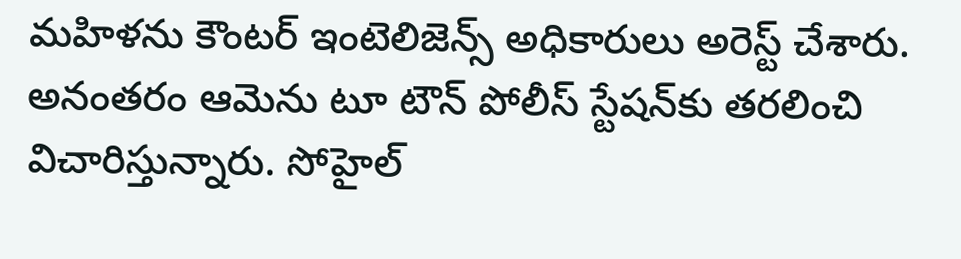మహిళను కౌంటర్ ఇంటెలిజెన్స్ అధికారులు అరెస్ట్ చేశారు. అనంతరం ఆమెను టూ టౌన్ పోలీస్ స్టేషన్‌కు తరలించి విచారిస్తున్నారు. సోహైల్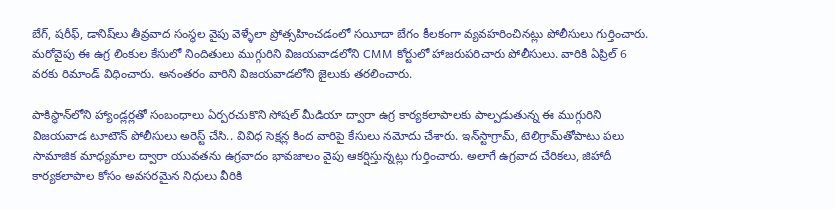బేగ్, షరీఫ్, డానిష్‌లు తీవ్రవాద సంస్థల వైపు వెళ్ళేలా ప్రోత్సహించడంలో సయీదా బేగం కీలకంగా వ్యవహరించినట్లు పోలీసులు గుర్తించారు. మరోవైపు ఈ ఉగ్ర లింకుల కేసులో నిందితులు ముగ్గురిని విజయవాడలోని CMM కోర్టులో హాజరుపరిచారు పోలీసులు. వారికి ఏప్రిల్ 6 వరకు రిమాండ్ విధించారు. అనంతరం వారిని విజయవాడలోని జైలుకు తరలించారు.

పాకిస్థాన్‌లోని హ్యాండ్లర్లతో సంబంధాలు ఏర్పరచుకొని సోషల్‌ మీడియా ద్వారా ఉగ్ర కార్యకలాపాలకు పాల్పడుతున్న ఈ ముగ్గురిని విజయవాడ టూటౌన్ పోలీసులు అరెస్ట్ చేసి.. వివిధ సెక్షన్ల కింద వారిపై కేసులు నమోదు చేశారు. ఇన్‌స్టాగ్రామ్, టెలిగ్రామ్‌తోపాటు పలు సామాజిక మాధ్యమాల ద్వారా యువతను ఉగ్రవాదం భావజాలం వైపు ఆకర్షిస్తున్నట్లు గుర్తించారు. అలాగే ఉగ్రవాద చేరికలు, జిహాదీ కార్యకలాపాల కోసం అవసరమైన నిధులు వీరికి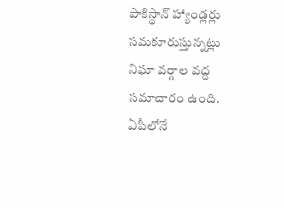పాకిస్థాన్ హ్యాండ్లర్లు సమకూరుస్తున్నట్లు నిఘా వర్గాల వద్ద సమాచారం ఉంది. ఏపీలోనే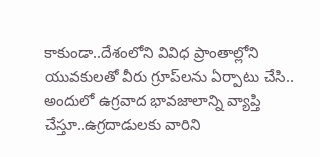కాకుండా..దేశంలోని వివిధ ప్రాంతాల్లోని యువకులతో వీరు గ్రూప్‌లను ఏర్పాటు చేసి.. అందులో ఉగ్రవాద భావజాలాన్ని వ్యాప్తి చేస్తూ..ఉగ్రదాడులకు వారిని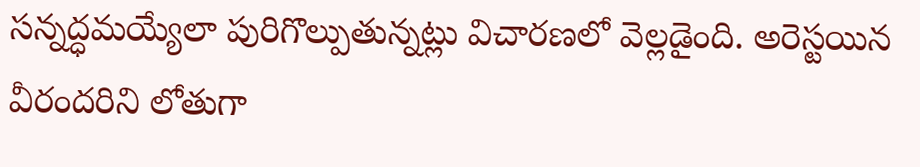సన్నద్ధమయ్యేలా పురిగొల్పుతున్నట్లు విచారణలో వెల్లడైంది. అరెస్టయిన వీరందరిని లోతుగా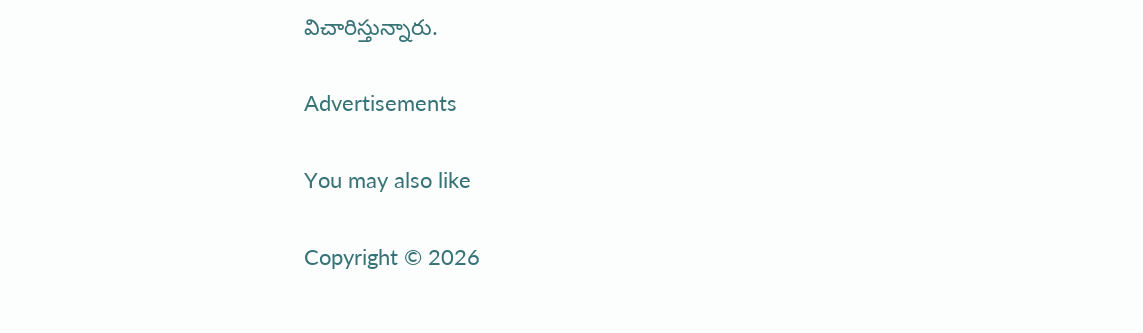విచారిస్తున్నారు.

Advertisements

You may also like

Copyright © 2026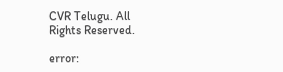CVR Telugu. All Rights Reserved.

error: